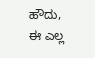ಹೌದು, ಈ ಎಲ್ಲ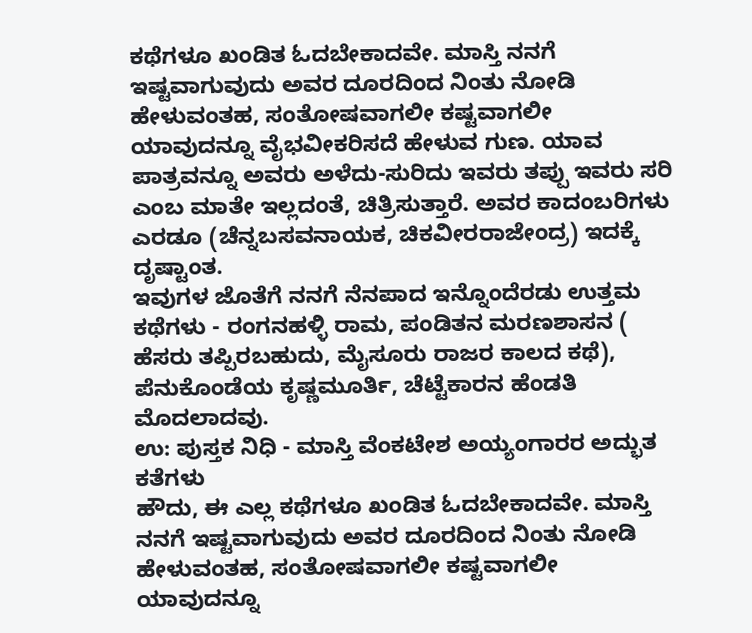ಕಥೆಗಳೂ ಖಂಡಿತ ಓದಬೇಕಾದವೇ. ಮಾಸ್ತಿ ನನಗೆ ಇಷ್ಟವಾಗುವುದು ಅವರ ದೂರದಿಂದ ನಿಂತು ನೋಡಿ ಹೇಳುವಂತಹ, ಸಂತೋಷವಾಗಲೀ ಕಷ್ಟವಾಗಲೀ ಯಾವುದನ್ನೂ ವೈಭವೀಕರಿಸದೆ ಹೇಳುವ ಗುಣ. ಯಾವ ಪಾತ್ರವನ್ನೂ ಅವರು ಅಳೆದು-ಸುರಿದು ಇವರು ತಪ್ಪು ಇವರು ಸರಿ ಎಂಬ ಮಾತೇ ಇಲ್ಲದಂತೆ, ಚಿತ್ರಿಸುತ್ತಾರೆ. ಅವರ ಕಾದಂಬರಿಗಳು ಎರಡೂ (ಚೆನ್ನಬಸವನಾಯಕ, ಚಿಕವೀರರಾಜೇಂದ್ರ) ಇದಕ್ಕೆ ದೃಷ್ಟಾಂತ.
ಇವುಗಳ ಜೊತೆಗೆ ನನಗೆ ನೆನಪಾದ ಇನ್ನೊಂದೆರಡು ಉತ್ತಮ ಕಥೆಗಳು - ರಂಗನಹಳ್ಳಿ ರಾಮ, ಪಂಡಿತನ ಮರಣಶಾಸನ ( ಹೆಸರು ತಪ್ಪಿರಬಹುದು, ಮೈಸೂರು ರಾಜರ ಕಾಲದ ಕಥೆ), ಪೆನುಕೊಂಡೆಯ ಕೃಷ್ಣಮೂರ್ತಿ, ಚೆಟ್ಟೆಕಾರನ ಹೆಂಡತಿ ಮೊದಲಾದವು.
ಉ: ಪುಸ್ತಕ ನಿಧಿ - ಮಾಸ್ತಿ ವೆಂಕಟೇಶ ಅಯ್ಯಂಗಾರರ ಅದ್ಭುತ ಕತೆಗಳು
ಹೌದು, ಈ ಎಲ್ಲ ಕಥೆಗಳೂ ಖಂಡಿತ ಓದಬೇಕಾದವೇ. ಮಾಸ್ತಿ ನನಗೆ ಇಷ್ಟವಾಗುವುದು ಅವರ ದೂರದಿಂದ ನಿಂತು ನೋಡಿ ಹೇಳುವಂತಹ, ಸಂತೋಷವಾಗಲೀ ಕಷ್ಟವಾಗಲೀ ಯಾವುದನ್ನೂ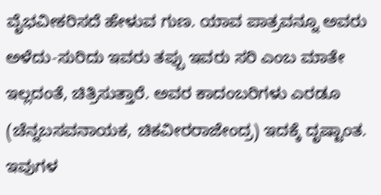ವೈಭವೀಕರಿಸದೆ ಹೇಳುವ ಗುಣ. ಯಾವ ಪಾತ್ರವನ್ನೂ ಅವರು ಅಳೆದು-ಸುರಿದು ಇವರು ತಪ್ಪು ಇವರು ಸರಿ ಎಂಬ ಮಾತೇ ಇಲ್ಲದಂತೆ, ಚಿತ್ರಿಸುತ್ತಾರೆ. ಅವರ ಕಾದಂಬರಿಗಳು ಎರಡೂ (ಚೆನ್ನಬಸವನಾಯಕ, ಚಿಕವೀರರಾಜೇಂದ್ರ) ಇದಕ್ಕೆ ದೃಷ್ಟಾಂತ.
ಇವುಗಳ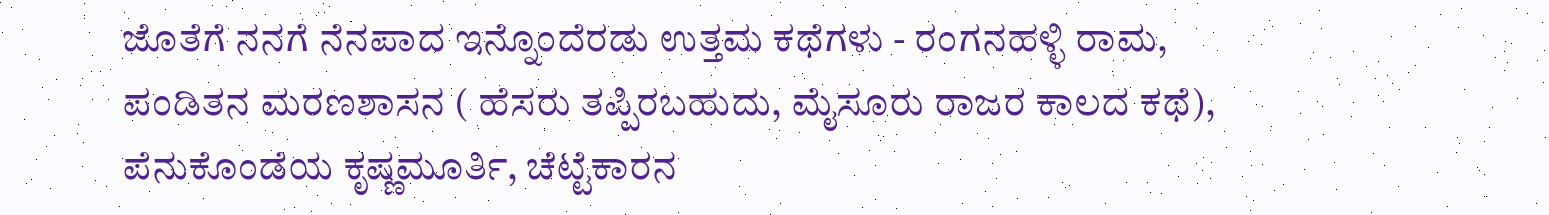ಜೊತೆಗೆ ನನಗೆ ನೆನಪಾದ ಇನ್ನೊಂದೆರಡು ಉತ್ತಮ ಕಥೆಗಳು - ರಂಗನಹಳ್ಳಿ ರಾಮ, ಪಂಡಿತನ ಮರಣಶಾಸನ ( ಹೆಸರು ತಪ್ಪಿರಬಹುದು, ಮೈಸೂರು ರಾಜರ ಕಾಲದ ಕಥೆ), ಪೆನುಕೊಂಡೆಯ ಕೃಷ್ಣಮೂರ್ತಿ, ಚೆಟ್ಟೆಕಾರನ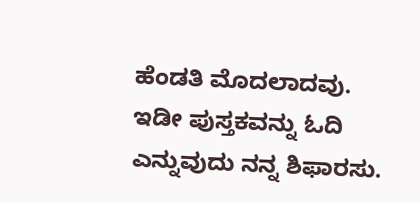ಹೆಂಡತಿ ಮೊದಲಾದವು.
ಇಡೀ ಪುಸ್ತಕವನ್ನು ಓದಿ ಎನ್ನುವುದು ನನ್ನ ಶಿಫಾರಸು.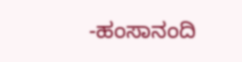-ಹಂಸಾನಂದಿ